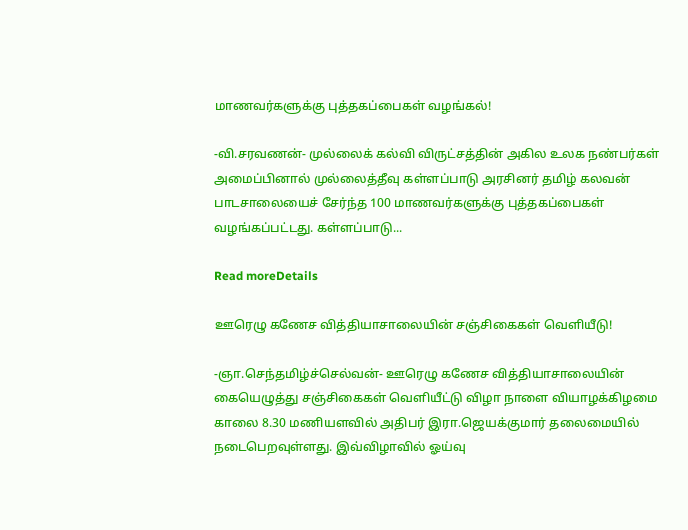மாணவர்களுக்கு புத்தகப்பைகள் வழங்கல்!

-வி.சரவணன்- முல்லைக் கல்வி விருட்சத்தின் அகில உலக நண்பர்கள் அமைப்பினால் முல்லைத்தீவு கள்ளப்பாடு அரசினர் தமிழ் கலவன் பாடசாலையைச் சேர்ந்த 100 மாணவர்களுக்கு புத்தகப்பைகள் வழங்கப்பட்டது. கள்ளப்பாடு...

Read moreDetails

ஊரெழு கணேச வித்தியாசாலையின் சஞ்சிகைகள் வெளியீடு!

-ஞா.செந்தமிழ்ச்செல்வன்- ஊரெழு கணேச வித்தியாசாலையின் கையெழுத்து சஞ்சிகைகள் வெளியீட்டு விழா நாளை வியாழக்கிழமை காலை 8.30 மணியளவில் அதிபர் இரா.ஜெயக்குமார் தலைமையில் நடைபெறவுள்ளது. இவ்விழாவில் ஓய்வு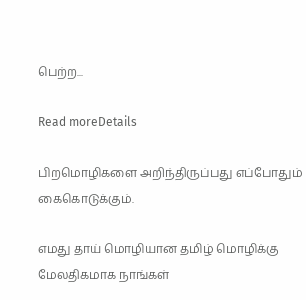பெற்ற...

Read moreDetails

பிறமொழிகளை அறிந்திருப்பது எப்போதும் கைகொடுக்கும்.

எமது தாய் மொழியான தமிழ் மொழிக்கு மேலதிகமாக நாங்கள்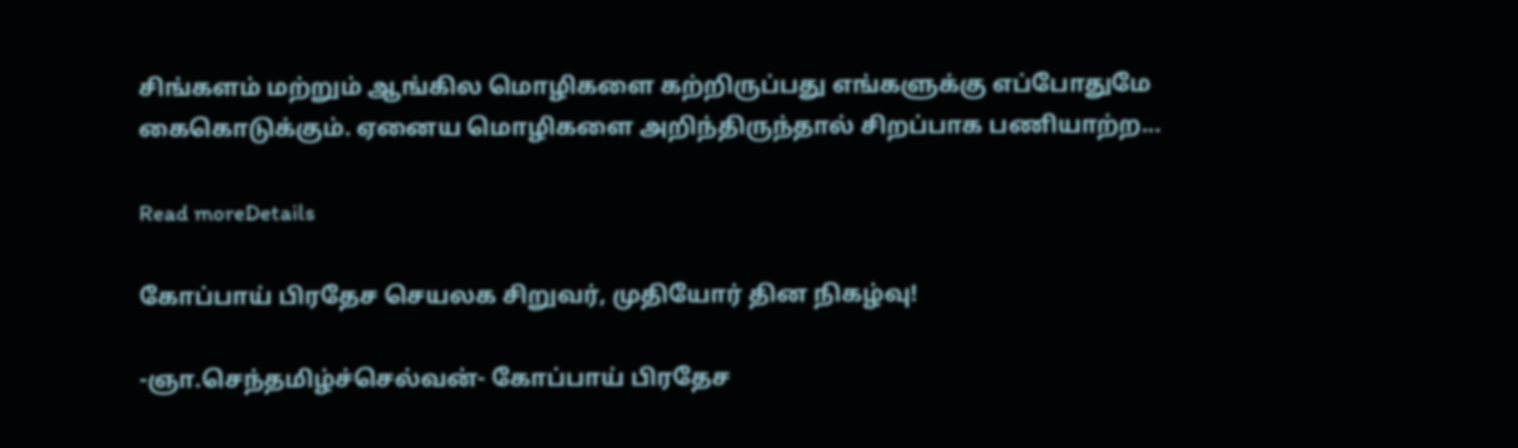சிங்களம் மற்றும் ஆங்கில மொழிகளை கற்றிருப்பது எங்களுக்கு எப்போதுமே கைகொடுக்கும். ஏனைய மொழிகளை அறிந்திருந்தால் சிறப்பாக பணியாற்ற...

Read moreDetails

கோப்பாய் பிரதேச செயலக சிறுவர், முதியோர் தின நிகழ்வு!

-ஞா.செந்தமிழ்ச்செல்வன்- கோப்பாய் பிரதேச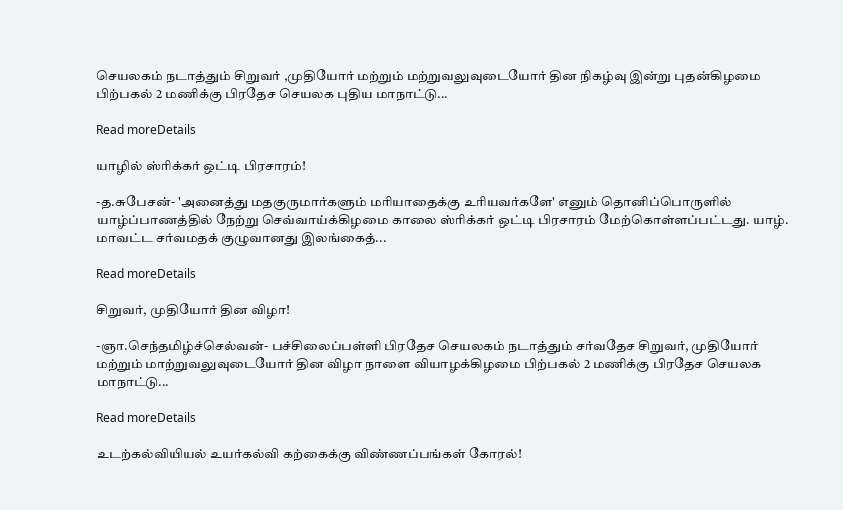செயலகம் நடாத்தும் சிறுவர் ,முதியோர் மற்றும் மற்றுவலுவுடையோர் தின நிகழ்வு இன்று புதன்கிழமை பிற்பகல் 2 மணிக்கு பிரதேச செயலக புதிய மாநாட்டு...

Read moreDetails

யாழில் ஸ்ரிக்கர் ஒட்டி பிரசாரம்!

-த.சுபேசன்- 'அனைத்து மதகுருமார்களும் மரியாதைக்கு உரியவர்களே' எனும் தொனிப்பொருளில் யாழ்ப்பாணத்தில் நேற்று செவ்வாய்க்கிழமை காலை ஸ்ரிக்கர் ஒட்டி பிரசாரம் மேற்கொள்ளப்பட்டது. யாழ். மாவட்ட சர்வமதக் குழுவானது இலங்கைத்...

Read moreDetails

சிறுவர், முதியோர் தின விழா!

-ஞா.செந்தமிழ்ச்செல்வன்- பச்சிலைப்பள்ளி பிரதேச செயலகம் நடாத்தும் சர்வதேச சிறுவர், முதியோர் மற்றும் மாற்றுவலுவுடையோர் தின விழா நாளை வியாழக்கிழமை பிற்பகல் 2 மணிக்கு பிரதேச செயலக மாநாட்டு...

Read moreDetails

உடற்கல்வியியல் உயர்கல்வி கற்கைக்கு விண்ணப்பங்கள் கோரல்!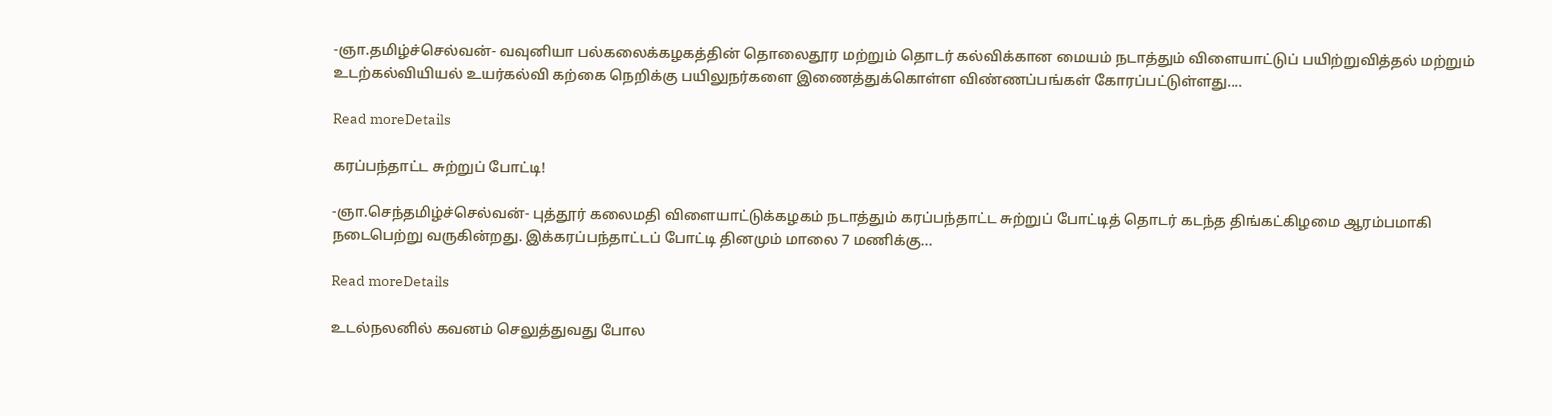-ஞா.தமிழ்ச்செல்வன்- வவுனியா பல்கலைக்கழகத்தின் தொலைதூர மற்றும் தொடர் கல்விக்கான மையம் நடாத்தும் விளையாட்டுப் பயிற்றுவித்தல் மற்றும் உடற்கல்வியியல் உயர்கல்வி கற்கை நெறிக்கு பயிலுநர்களை இணைத்துக்கொள்ள விண்ணப்பங்கள் கோரப்பட்டுள்ளது....

Read moreDetails

கரப்பந்தாட்ட சுற்றுப் போட்டி!

-ஞா.செந்தமிழ்ச்செல்வன்- புத்தூர் கலைமதி விளையாட்டுக்கழகம் நடாத்தும் கரப்பந்தாட்ட சுற்றுப் போட்டித் தொடர் கடந்த திங்கட்கிழமை ஆரம்பமாகி நடைபெற்று வருகின்றது. இக்கரப்பந்தாட்டப் போட்டி தினமும் மாலை 7 மணிக்கு...

Read moreDetails

உடல்நலனில் கவனம் செலுத்துவது போல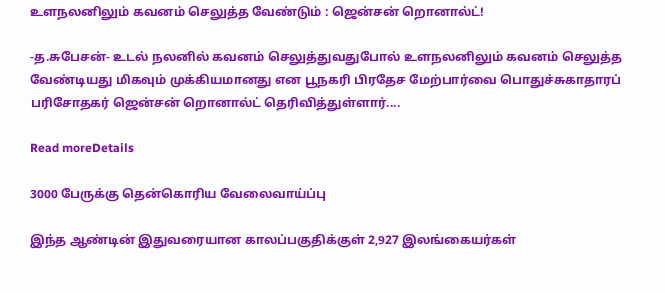உளநலனிலும் கவனம் செலுத்த வேண்டும் : ஜென்சன் றொனால்ட்!

-த.சுபேசன்- உடல் நலனில் கவனம் செலுத்துவதுபோல் உளநலனிலும் கவனம் செலுத்த வேண்டியது மிகவும் முக்கியமானது என பூநகரி பிரதேச மேற்பார்வை பொதுச்சுகாதாரப் பரிசோதகர் ஜென்சன் றொனால்ட் தெரிவித்துள்ளார்....

Read moreDetails

3000 பேருக்கு தென்கொரிய வேலைவாய்ப்பு

இந்த ஆண்டின் இதுவரையான காலப்பகுதிக்குள் 2,927 இலங்கையர்கள்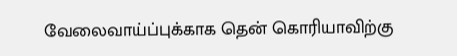வேலைவாய்ப்புக்காக தென் கொரியாவிற்கு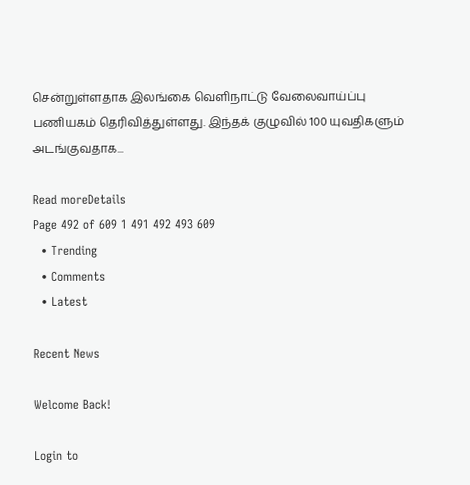சென்றுள்ளதாக இலங்கை வெளிநாட்டு வேலைவாய்ப்பு பணியகம் தெரிவித்துள்ளது. இந்தக் குழுவில் 100 யுவதிகளும் அடங்குவதாக...

Read moreDetails
Page 492 of 609 1 491 492 493 609
  • Trending
  • Comments
  • Latest

Recent News

Welcome Back!

Login to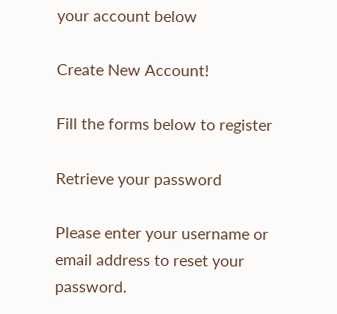your account below

Create New Account!

Fill the forms below to register

Retrieve your password

Please enter your username or email address to reset your password.